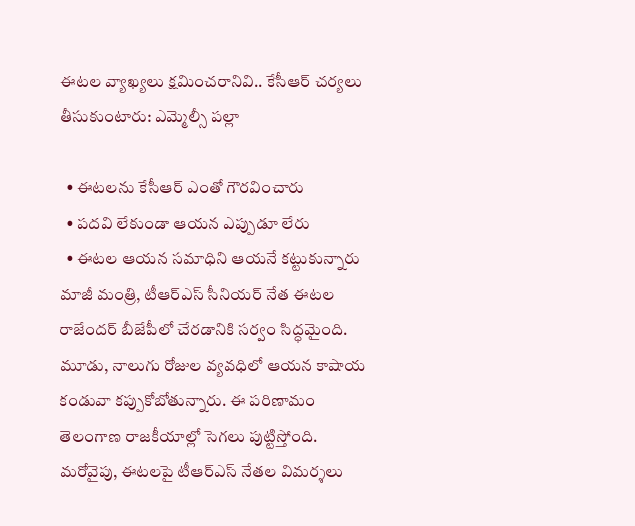ఈటల వ్యాఖ్యలు క్షమించరానివి.. కేసీఆర్ చర్యలు తీసుకుంటారు: ఎమ్మెల్సీ పల్లా

  • ఈటలను కేసీఆర్ ఎంతో గౌరవించారు
  • పదవి లేకుండా ఆయన ఎప్పుడూ లేరు
  • ఈటల ఆయన సమాధిని ఆయనే కట్టుకున్నారు
మాజీ మంత్రి, టీఆర్ఎస్ సీనియర్ నేత ఈటల రాజేందర్ బీజేపీలో చేరడానికి సర్వం సిద్ధమైంది. మూడు, నాలుగు రోజుల వ్యవధిలో ఆయన కాషాయ కండువా కప్పుకోబోతున్నారు. ఈ పరిణామం తెలంగాణ రాజకీయాల్లో సెగలు పుట్టిస్తోంది. మరోవైపు, ఈటలపై టీఆర్ఎస్ నేతల విమర్శలు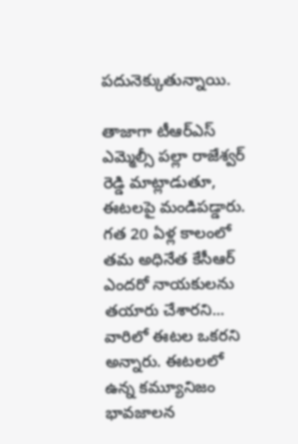పదునెక్కుతున్నాయి.

తాజాగా టీఆర్ఎస్ ఎమ్మెల్సీ పల్లా రాజేశ్వర్ రెడ్డి మాట్లాడుతూ, ఈటలపై మండిపడ్డారు. గత 20 ఏళ్ల కాలంలో తమ అధినేత కేసీఆర్ ఎందరో నాయకులను తయారు చేశారని... వారిలో ఈటల ఒకరని అన్నారు. ఈటలలో ఉన్న కమ్యూనిజం భావజాలన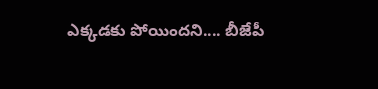ఎక్కడకు పోయిందని.... బీజేపీ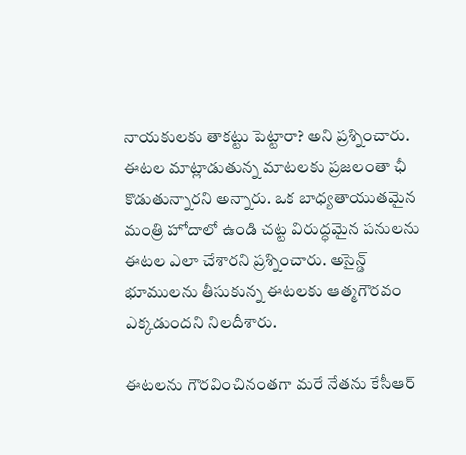నాయకులకు తాకట్టు పెట్టారా? అని ప్రశ్నించారు. ఈటల మాట్లాడుతున్న మాటలకు ప్రజలంతా ఛీ కొడుతున్నారని అన్నారు. ఒక బాధ్యతాయుతమైన మంత్రి హోదాలో ఉండి చట్ట విరుద్ధమైన పనులను ఈటల ఎలా చేశారని ప్రశ్నించారు. అసైన్డ్ భూములను తీసుకున్న ఈటలకు ఆత్మగౌరవం ఎక్కడుందని నిలదీశారు.

ఈటలను గౌరవించినంతగా మరే నేతను కేసీఆర్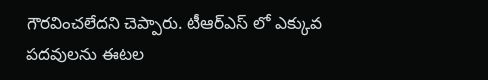గౌరవించలేదని చెప్పారు. టీఆర్ఎస్ లో ఎక్కువ పదవులను ఈటల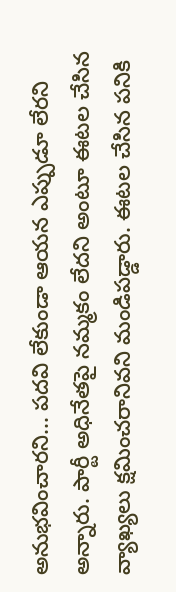అనుభవించారని... పదవి లేకుండా ఆయన ఎప్పుడూ లేరని అన్నారు. పార్టీ అధినేతపై నమ్మకం లేదని అంటూ ఈటల చేసిన వ్యాఖ్యలు క్షమించరానివని మండిపడ్డారు. ఈటల చేసిన పనికి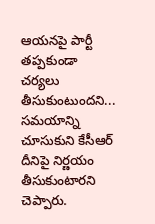ఆయనపై పార్టీ తప్పకుండా చర్యలు తీసుకుంటుందని... సమయాన్ని చూసుకుని కేసీఆర్ దీనిపై నిర్ణయం తీసుకుంటారని చెప్పారు.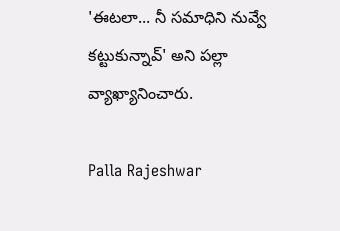'ఈటలా... నీ సమాధిని నువ్వే కట్టుకున్నావ్' అని పల్లా  వ్యాఖ్యానించారు.

Palla Rajeshwar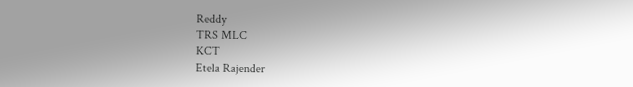Reddy
TRS MLC
KCT
Etela Rajender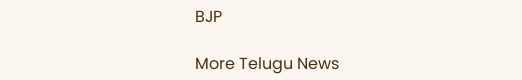BJP

More Telugu News